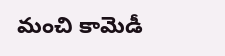మంచి కామెడీ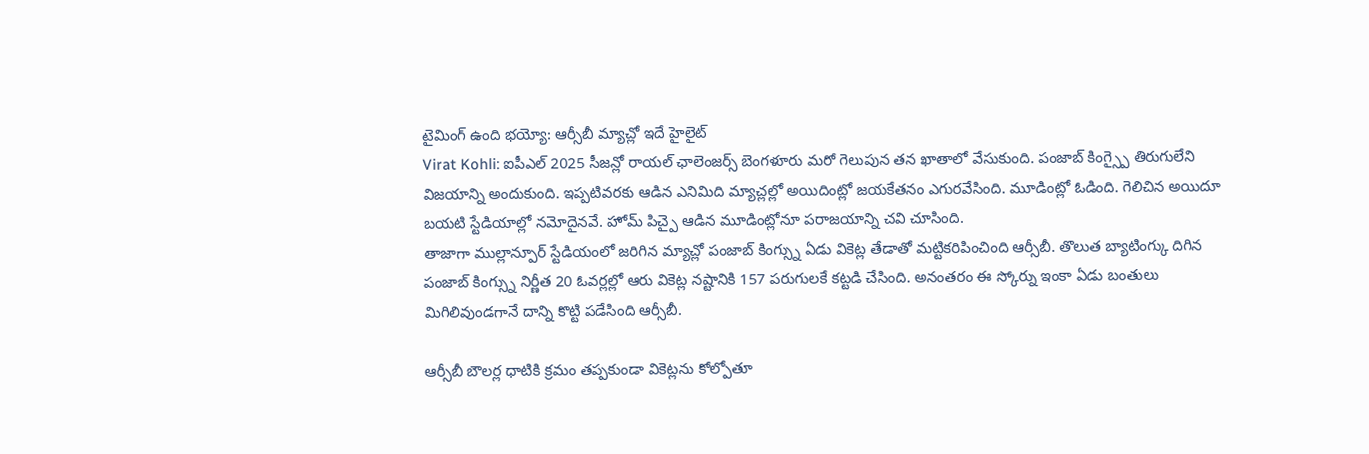టైమింగ్ ఉంది భయ్యో: ఆర్సీబీ మ్యాచ్లో ఇదే హైలైట్
Virat Kohli: ఐపీఎల్ 2025 సీజన్లో రాయల్ ఛాలెంజర్స్ బెంగళూరు మరో గెలుపున తన ఖాతాలో వేసుకుంది. పంజాబ్ కింగ్స్పై తిరుగులేని విజయాన్ని అందుకుంది. ఇప్పటివరకు ఆడిన ఎనిమిది మ్యాచ్లల్లో అయిదింట్లో జయకేతనం ఎగురవేసింది. మూడింట్లో ఓడింది. గెలిచిన అయిదూ బయటి స్టేడియాల్లో నమోదైనవే. హోమ్ పిచ్పై ఆడిన మూడింట్లోనూ పరాజయాన్ని చవి చూసింది.
తాజాగా ముల్లాన్పూర్ స్టేడియంలో జరిగిన మ్యాచ్లో పంజాబ్ కింగ్స్ను ఏడు వికెట్ల తేడాతో మట్టికరిపించింది ఆర్సీబీ. తొలుత బ్యాటింగ్కు దిగిన పంజాబ్ కింగ్స్ను నిర్ణీత 20 ఓవర్లల్లో ఆరు వికెట్ల నష్టానికి 157 పరుగులకే కట్టడి చేసింది. అనంతరం ఈ స్కోర్ను ఇంకా ఏడు బంతులు మిగిలివుండగానే దాన్ని కొట్టి పడేసింది ఆర్సీబీ.

ఆర్సీబీ బౌలర్ల ధాటికి క్రమం తప్పకుండా వికెట్లను కోల్పోతూ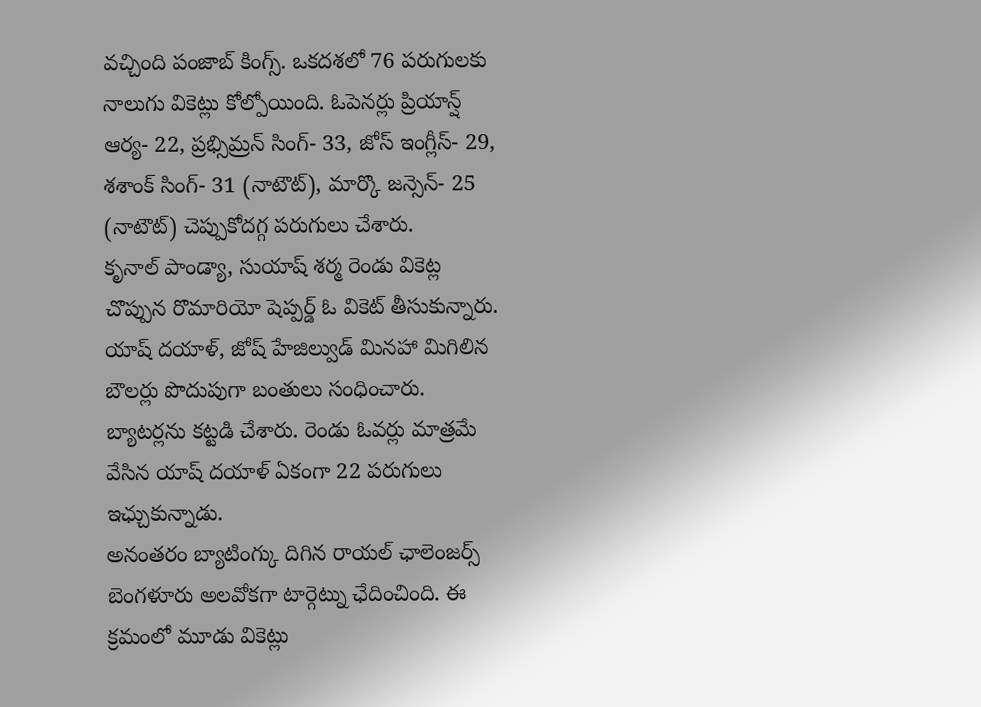వచ్చింది పంజాబ్ కింగ్స్. ఒకదశలో 76 పరుగులకు నాలుగు వికెట్లు కోల్పోయింది. ఓపెనర్లు ప్రియాన్ష్ ఆర్య- 22, ప్రభ్సిమ్రన్ సింగ్- 33, జోస్ ఇంగ్లీస్- 29, శశాంక్ సింగ్- 31 (నాటౌట్), మార్కొ జన్సెన్- 25 (నాటౌట్) చెప్పుకోదగ్గ పరుగులు చేశారు.
కృనాల్ పాండ్యా, సుయాష్ శర్మ రెండు వికెట్ల చొప్పున రొమారియో షెప్పర్డ్ ఓ వికెట్ తీసుకున్నారు. యాష్ దయాళ్, జోష్ హేజిల్వుడ్ మినహా మిగిలిన బౌలర్లు పొదుపుగా బంతులు సంధించారు. బ్యాటర్లను కట్టడి చేశారు. రెండు ఓవర్లు మాత్రమే వేసిన యాష్ దయాళ్ ఏకంగా 22 పరుగులు ఇఛ్చుకున్నాడు.
అనంతరం బ్యాటింగ్కు దిగిన రాయల్ ఛాలెంజర్స్ బెంగళూరు అలవోకగా టార్గెట్ను ఛేదించింది. ఈ క్రమంలో మూడు వికెట్లు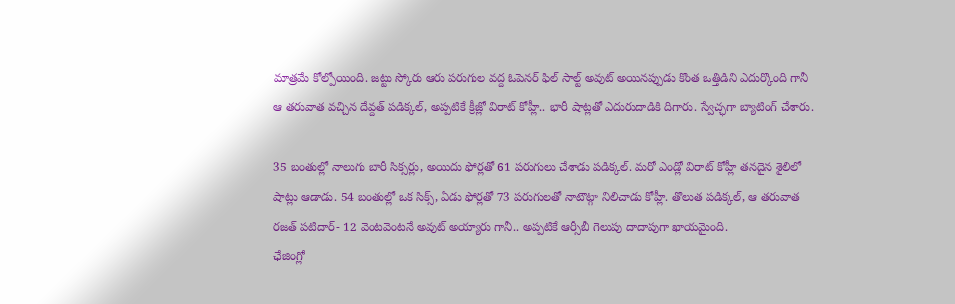మాత్రమే కోల్పోయింది. జట్టు స్కోరు ఆరు పరుగుల వద్ద ఓపెనర్ ఫిల్ సాల్ట్ అవుట్ అయినప్పుడు కొంత ఒత్తిడిని ఎదుర్కొంది గానీ ఆ తరువాత వచ్చిన దేవ్దత్ పడిక్కల్, అప్పటికే క్రీజ్లో విరాట్ కోహ్లీ.. భారీ షాట్లతో ఎదురుదాడికి దిగారు. స్వేచ్ఛగా బ్యాటింగ్ చేశారు.

35 బంతుల్లో నాలుగు బారీ సిక్సర్లు, అయిదు ఫోర్లతో 61 పరుగులు చేశాడు పడిక్కల్. మరో ఎండ్లో విరాట్ కోహ్లీ తనదైన శైలిలో షాట్లు ఆడాడు. 54 బంతుల్లో ఒక సిక్స్, ఏడు ఫోర్లతో 73 పరుగులతో నాటౌట్గా నిలిచాడు కోహ్లీ. తొలుత పడిక్కల్, ఆ తరువాత రజత్ పటిదార్- 12 వెంటవెంటనే అవుట్ అయ్యారు గానీ.. అప్పటికే ఆర్సీబీ గెలుపు దాదాపుగా ఖాయమైంది.
ఛేజింగ్లో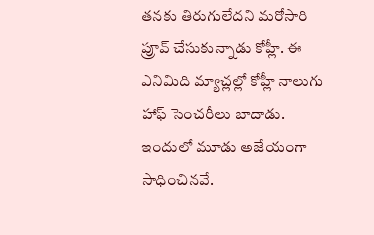తనకు తిరుగులేదని మరోసారి ప్రూవ్ చేసుకున్నాడు కోహ్లీ. ఈ ఎనిమిది మ్యాచ్లల్లో కోహ్లీ నాలుగు హాఫ్ సెంచరీలు బాదాడు. ఇందులో మూడు అజేయంగా సాధించినవే.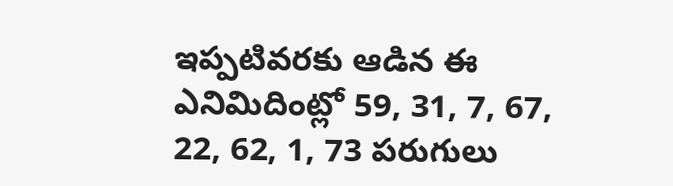ఇప్పటివరకు ఆడిన ఈ ఎనిమిదింట్లో 59, 31, 7, 67, 22, 62, 1, 73 పరుగులు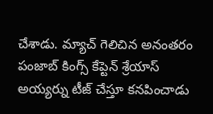చేశాడు. మ్యాచ్ గెలిచిన అనంతరం పంజాబ్ కింగ్స్ కేప్టెన్ శ్రేయాస్ అయ్యర్ను టీజ్ చేస్తూ కనపించాడు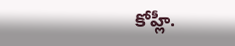కోహ్లీ.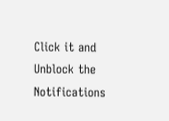Click it and Unblock the Notifications